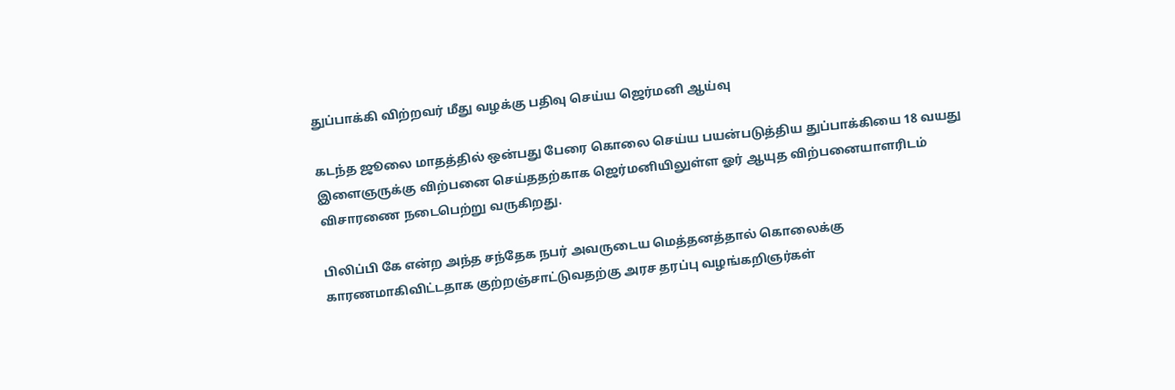துப்பாக்கி விற்றவர் மீது வழக்கு பதிவு செய்ய ஜெர்மனி ஆய்வு

கடந்த ஜூலை மாதத்தில் ஒன்பது பேரை கொலை செய்ய பயன்படுத்திய துப்பாக்கியை 18 வயது இளைஞருக்கு விற்பனை செய்ததற்காக ஜெர்மனியிலுள்ள ஓர் ஆயுத விற்பனையாளரிடம் விசாரணை நடைபெற்று வருகிறது.

பிலிப்பி கே என்ற அந்த சந்தேக நபர் அவருடைய மெத்தனத்தால் கொலைக்கு காரணமாகிவிட்டதாக குற்றஞ்சாட்டுவதற்கு அரச தரப்பு வழங்கறிஞர்கள்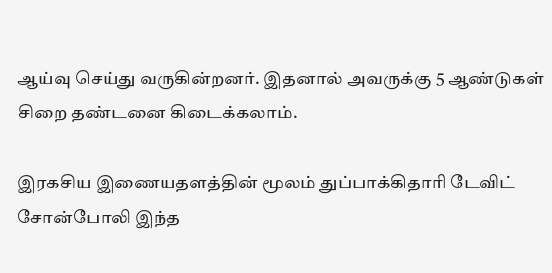ஆய்வு செய்து வருகின்றனர். இதனால் அவருக்கு 5 ஆண்டுகள் சிறை தண்டனை கிடைக்கலாம்.

இரகசிய இணையதளத்தின் மூலம் துப்பாக்கிதாரி டேவிட் சோன்போலி இந்த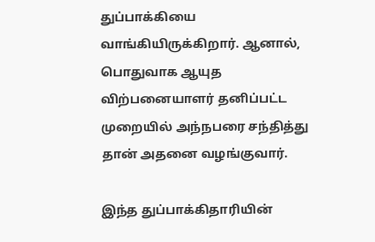துப்பாக்கியை வாங்கியிருக்கிறார். ஆனால், பொதுவாக ஆயுத விற்பனையாளர் தனிப்பட்ட முறையில் அந்நபரை சந்தித்து தான் அதனை வழங்குவார்.

இந்த துப்பாக்கிதாரியின்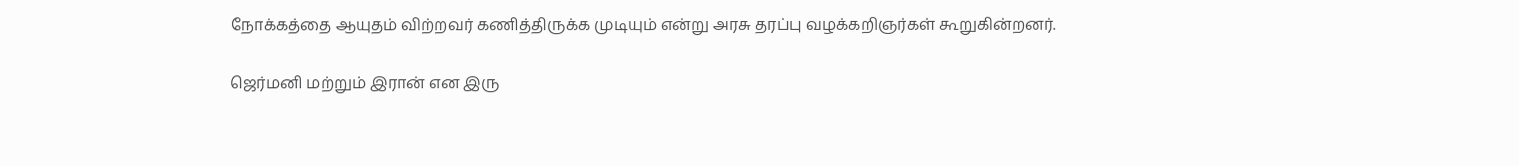நோக்கத்தை ஆயுதம் விற்றவர் கணித்திருக்க முடியும் என்று அரசு தரப்பு வழக்கறிஞர்கள் கூறுகின்றனர்.

ஜெர்மனி மற்றும் இரான் என இரு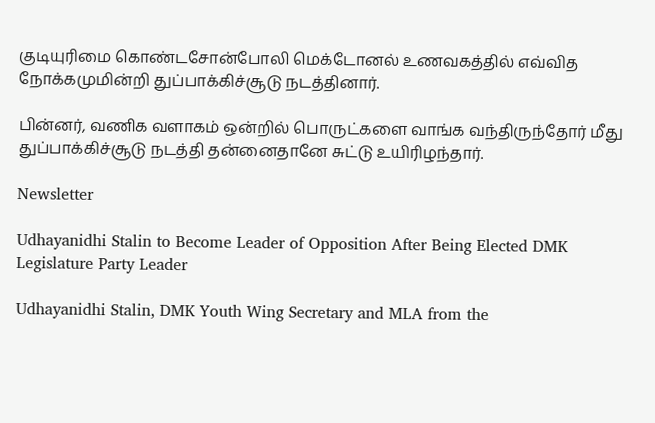குடியுரிமை கொண்டசோன்போலி மெக்டோனல் உணவகத்தில் எவ்வித நோக்கமுமின்றி துப்பாக்கிச்சூடு நடத்தினார்.

பின்னர், வணிக வளாகம் ஒன்றில் பொருட்களை வாங்க வந்திருந்தோர் மீது துப்பாக்கிச்சூடு நடத்தி தன்னைதானே சுட்டு உயிரிழந்தார்.

Newsletter

Udhayanidhi Stalin to Become Leader of Opposition After Being Elected DMK Legislature Party Leader

Udhayanidhi Stalin, DMK Youth Wing Secretary and MLA from the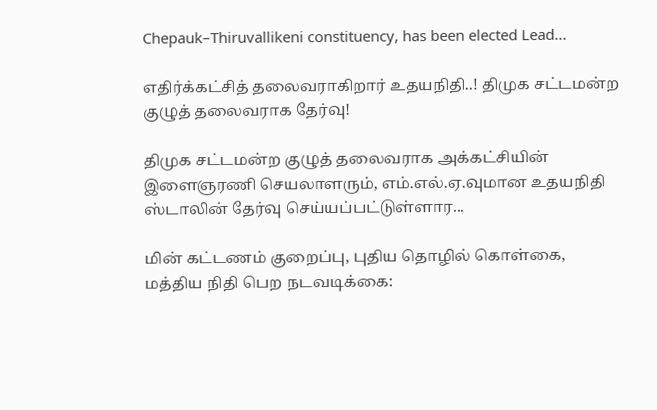Chepauk–Thiruvallikeni constituency, has been elected Lead...

எதிர்க்கட்சித் தலைவராகிறார் உதயநிதி..! திமுக சட்டமன்ற குழுத் தலைவராக தேர்வு!

திமுக சட்டமன்ற குழுத் தலைவராக அக்கட்சியின் இளைஞரணி செயலாளரும், எம்.எல்.ஏ.வுமான உதயநிதி ஸ்டாலின் தேர்வு செய்யப்பட்டுள்ளார...

மின் கட்டணம் குறைப்பு, புதிய தொழில் கொள்கை, மத்திய நிதி பெற நடவடிக்கை: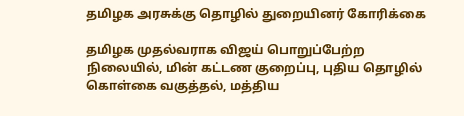தமிழக அரசுக்கு தொழில் துறையினர் கோரிக்கை

தமிழக முதல்வராக விஜய் பொறுப்பேற்ற நிலையில், மின் கட்டண குறைப்பு, புதிய தொழில் கொள்கை வகுத்தல், மத்திய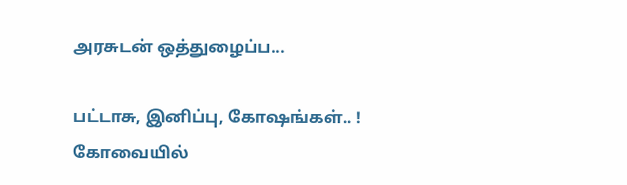அரசுடன் ஒத்துழைப்ப...

பட்டாசு, இனிப்பு, கோஷங்கள்.. ! கோவையில்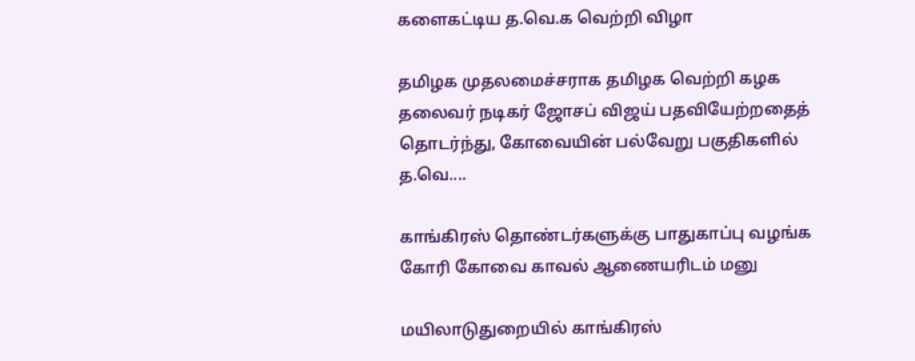களைகட்டிய த.வெ.க வெற்றி விழா

தமிழக முதலமைச்சராக தமிழக வெற்றி கழக தலைவர் நடிகர் ஜோசப் விஜய் பதவியேற்றதைத் தொடர்ந்து, கோவையின் பல்வேறு பகுதிகளில் த.வெ....

காங்கிரஸ் தொண்டர்களுக்கு பாதுகாப்பு வழங்க கோரி கோவை காவல் ஆணையரிடம் மனு

மயிலாடுதுறையில் காங்கிரஸ்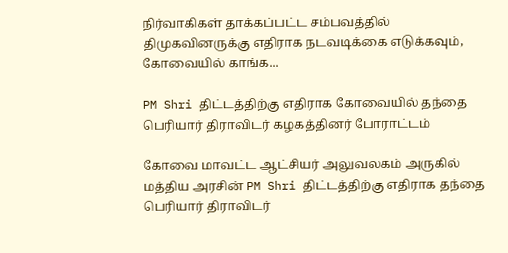நிர்வாகிகள் தாக்கப்பட்ட சம்பவத்தில் திமுகவினருக்கு எதிராக நடவடிக்கை எடுக்கவும், கோவையில் காங்க...

PM Shri திட்டத்திற்கு எதிராக கோவையில் தந்தை பெரியார் திராவிடர் கழகத்தினர் போராட்டம்

கோவை மாவட்ட ஆட்சியர் அலுவலகம் அருகில் மத்திய அரசின் PM Shri திட்டத்திற்கு எதிராக தந்தை பெரியார் திராவிடர்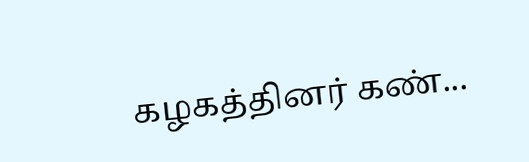கழகத்தினர் கண்...